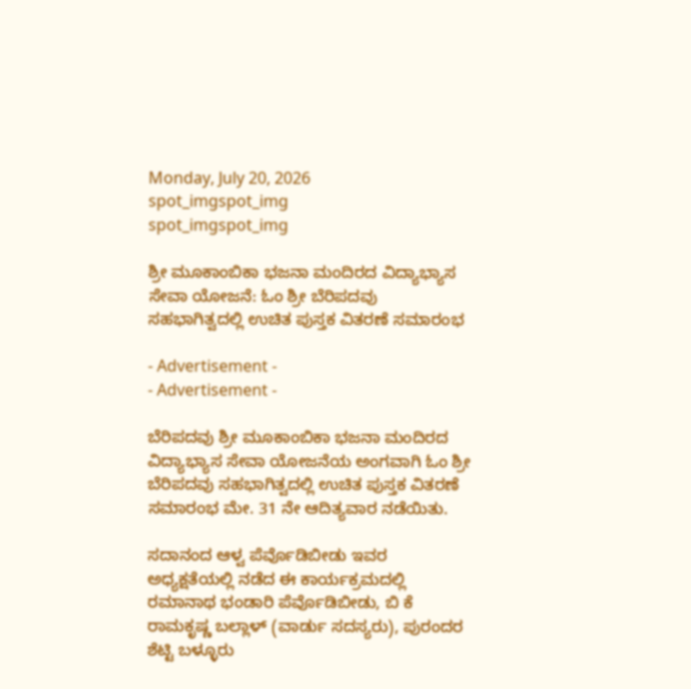Monday, July 20, 2026
spot_imgspot_img
spot_imgspot_img

ಶ್ರೀ ಮೂಕಾಂಬಿಕಾ ಭಜನಾ ಮಂದಿರದ ವಿದ್ಯಾಭ್ಯಾಸ ಸೇವಾ ಯೋಜನೆ: ಓಂ ಶ್ರೀ ಬೆರಿಪದವು ಸಹಭಾಗಿತ್ವದಲ್ಲಿ ಉಚಿತ ಪುಸ್ತಕ ವಿತರಣೆ ಸಮಾರಂಭ

- Advertisement -
- Advertisement -

ಬೆರಿಪದವು ಶ್ರೀ ಮೂಕಾಂಬಿಕಾ ಭಜನಾ ಮಂದಿರದ ವಿದ್ಯಾಭ್ಯಾಸ ಸೇವಾ ಯೋಜನೆಯ ಅಂಗವಾಗಿ ಓಂ ಶ್ರೀ ಬೆರಿಪದವು ಸಹಭಾಗಿತ್ವದಲ್ಲಿ ಉಚಿತ ಪುಸ್ತಕ ವಿತರಣೆ ಸಮಾರಂಭ ಮೇ. 31 ನೇ ಆದಿತ್ಯವಾರ ನಡೆಯಿತು.

ಸದಾನಂದ ಆಳ್ವ ಪೆರ್ವೊಡಿಬೀಡು ಇವರ ಅಧ್ಯಕ್ಷತೆಯಲ್ಲಿ ನಡೆದ ಈ ಕಾರ್ಯಕ್ರಮದಲ್ಲಿ ರಮಾನಾಥ ಭಂಡಾರಿ ಪೆರ್ವೊಡಿಬೀಡು, ಬಿ ಕೆ ರಾಮಕೃಷ್ಣ ಬಲ್ಲಾಳ್ (ವಾರ್ಡು ಸದಸ್ಯರು), ಪುರಂದರ ಶೆಟ್ಟಿ ಬಳ್ಳೂರು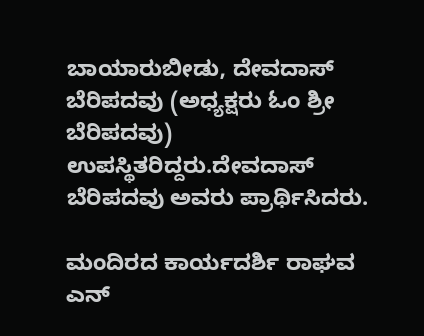ಬಾಯಾರುಬೀಡು, ದೇವದಾಸ್ ಬೆರಿಪದವು (ಅಧ್ಯಕ್ಷರು ಓಂ ಶ್ರೀ ಬೆರಿಪದವು) ಉಪಸ್ಥಿತರಿದ್ದರು.ದೇವದಾಸ್ ಬೆರಿಪದವು ಅವರು ಪ್ರಾರ್ಥಿಸಿದರು.

ಮಂದಿರದ ಕಾರ್ಯದರ್ಶಿ ರಾಘವ ಎನ್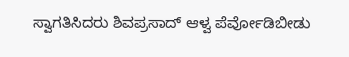ಸ್ವಾಗತಿಸಿದರು ಶಿವಪ್ರಸಾದ್ ಆಳ್ವ ಪೆರ್ವೋಡಿಬೀಡು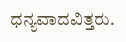ಧನ್ಯವಾದವಿತ್ತರು.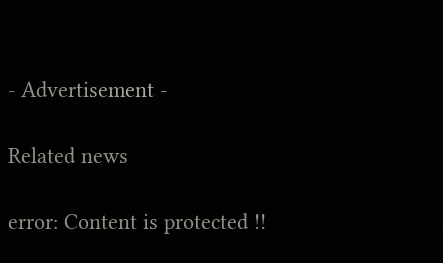- Advertisement -

Related news

error: Content is protected !!